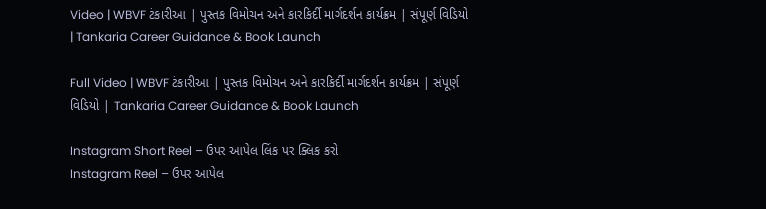Video | WBVF ટંકારીઆ | પુસ્તક વિમોચન અને કારકિર્દી માર્ગદર્શન કાર્યક્રમ | સંપૂર્ણ વિડિયો | Tankaria Career Guidance & Book Launch

Full Video | WBVF ટંકારીઆ | પુસ્તક વિમોચન અને કારકિર્દી માર્ગદર્શન કાર્યક્રમ | સંપૂર્ણ વિડિયો | Tankaria Career Guidance & Book Launch

Instagram Short Reel – ઉપર આપેલ લિંક પર ક્લિક કરો
Instagram Reel – ઉપર આપેલ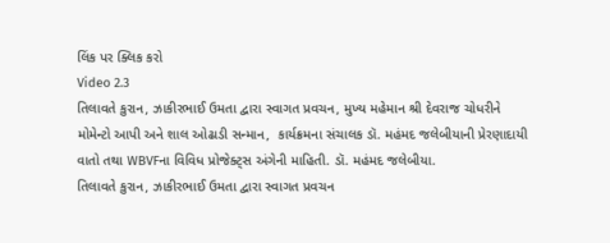લિંક પર ક્લિક કરો
Video 2.3
તિલાવતે કુરાન, ઝાકીરભાઈ ઉમતા દ્વારા સ્વાગત પ્રવચન, મુખ્ય મહેમાન શ્રી દેવરાજ ચોધરીને મોમેન્ટો આપી અને શાલ ઓઢાડી સન્માન,  કાર્યક્રમના સંચાલક ડૉ. મહંમદ જલેબીયાની પ્રેરણાદાયી વાતો તથા WBVFના વિવિધ પ્રોજેક્ટ્સ અંગેની માહિતી. ડૉ. મહંમદ જલેબીયા.
તિલાવતે કુરાન, ઝાકીરભાઈ ઉમતા દ્વારા સ્વાગત પ્રવચન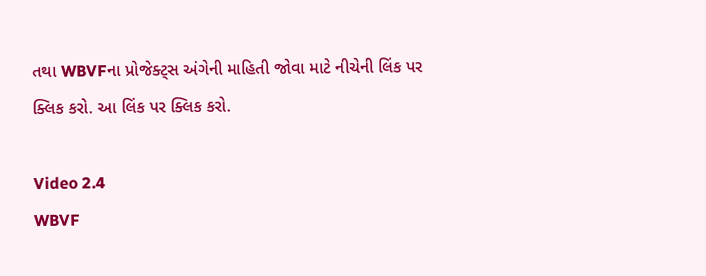તથા WBVFના પ્રોજેક્ટ્સ અંગેની માહિતી જોવા માટે નીચેની લિંક પર ક્લિક કરો. આ લિંક પર ક્લિક કરો.

Video 2.4
WBVF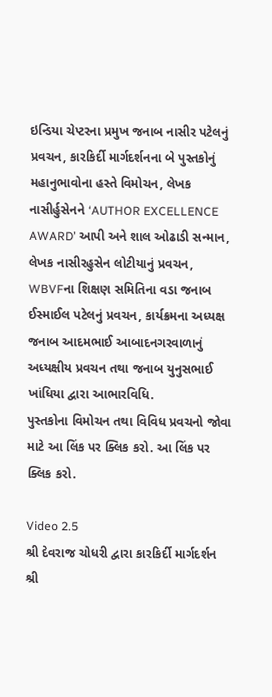ઇન્ડિયા ચેપ્ટરના પ્રમુખ જનાબ નાસીર પટેલનું પ્રવચન, કારકિર્દી માર્ગદર્શનના બે પુસ્તકોનું મહાનુભાવોના હસ્તે વિમોચન, લેખક નાસીર્હુસેનને ‘AUTHOR EXCELLENCE AWARD’ આપી અને શાલ ઓઢાડી સન્માન, લેખક નાસીરહુસેન લોટીયાનું પ્રવચન, WBVFના શિક્ષણ સમિતિના વડા જનાબ ઈસ્માઈલ પટેલનું પ્રવચન, કાર્યક્રમના અધ્યક્ષ જનાબ આદમભાઈ આબાદનગરવાળાનું અધ્યક્ષીય પ્રવચન તથા જનાબ યુનુસભાઈ ખાંધિયા દ્વારા આભારવિધિ.
પુસ્તકોના વિમોચન તથા વિવિધ પ્રવચનો જોવા માટે આ લિંક પર ક્લિક કરો. આ લિંક પર ક્લિક કરો.

Video 2.5
શ્રી દેવરાજ ચોધરી દ્વારા કારકિર્દી માર્ગદર્શન
શ્રી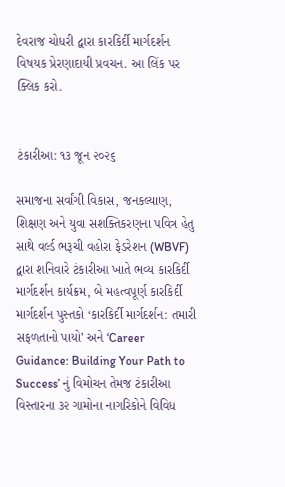દેવરાજ ચોધરી દ્વારા કારકિર્દી માર્ગદર્શન વિષયક પ્રેરણાદાયી પ્રવચન. આ લિંક પર ક્લિક કરો.


ટંકારીઆ: ૧૩ જૂન ૨૦૨૬

સમાજના સર્વાંગી વિકાસ, જનકલ્યાણ, શિક્ષણ અને યુવા સશક્તિકરણના પવિત્ર હેતુ સાથે વર્લ્ડ ભરૂચી વહોરા ફેડરેશન (WBVF) દ્વારા શનિવારે ટંકારીઆ ખાતે ભવ્ય કારકિર્દી માર્ગદર્શન કાર્યક્રમ, બે મહત્વપૂર્ણ કારકિર્દી માર્ગદર્શન પુસ્તકો ‘કારકિર્દી માર્ગદર્શન: તમારી સફળતાનો પાયો’ અને ‘Career Guidance: Building Your Path to Success’ નું વિમોચન તેમજ ટંકારીઆ વિસ્તારના ૩૨ ગામોના નાગરિકોને વિવિધ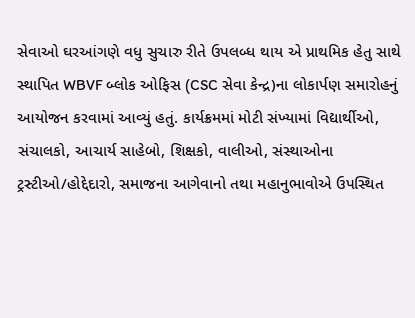સેવાઓ ઘરઆંગણે વધુ સુચારુ રીતે ઉપલબ્ધ થાય એ પ્રાથમિક હેતુ સાથે સ્થાપિત WBVF બ્લોક ઓફિસ (CSC સેવા કેન્દ્ર)ના લોકાર્પણ સમારોહનું આયોજન કરવામાં આવ્યું હતું. કાર્યક્રમમાં મોટી સંખ્યામાં વિદ્યાર્થીઓ, સંચાલકો, આચાર્ય સાહેબો, શિક્ષકો, વાલીઓ, સંસ્થાઓના ટ્રસ્ટીઓ/હોદ્દેદારો, સમાજના આગેવાનો તથા મહાનુભાવોએ ઉપસ્થિત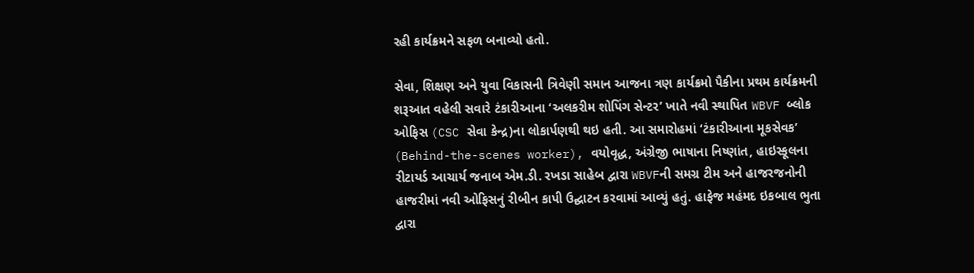રહી કાર્યક્રમને સફળ બનાવ્યો હતો.

સેવા, શિક્ષણ અને યુવા વિકાસની ત્રિવેણી સમાન આજના ત્રણ કાર્યક્રમો પૈકીના પ્રથમ કાર્યક્રમની શરૂઆત વહેલી સવારે ટંકારીઆના ‘અલકરીમ શોપિંગ સેન્ટર’ ખાતે નવી સ્થાપિત WBVF બ્લોક ઓફિસ (CSC સેવા કેન્દ્ર)ના લોકાર્પણથી થઇ હતી. આ સમારોહમાં ‘ટંકારીઆના મૂકસેવક’ (Behind-the-scenes worker), વયોવૃદ્ધ, અંગ્રેજી ભાષાના નિષ્ણાંત, હાઇસ્કૂલના રીટાયર્ડ આચાર્ય જનાબ એમ.ડી. રખડા સાહેબ દ્વારા WBVFની સમગ્ર ટીમ અને હાજરજનોની હાજરીમાં નવી ઓફિસનું રીબીન કાપી ઉદ્ઘાટન કરવામાં આવ્યું હતું. હાફેજ મહંમદ ઇકબાલ ભુતા દ્વારા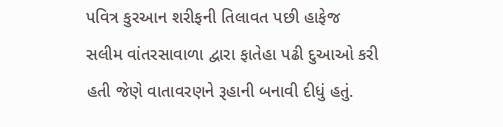પવિત્ર કુરઆન શરીફની તિલાવત પછી હાફેજ સલીમ વાંતરસાવાળા દ્વારા ફાતેહા પઢી દુઆઓ કરી હતી જેણે વાતાવરણને રૂહાની બનાવી દીધું હતું.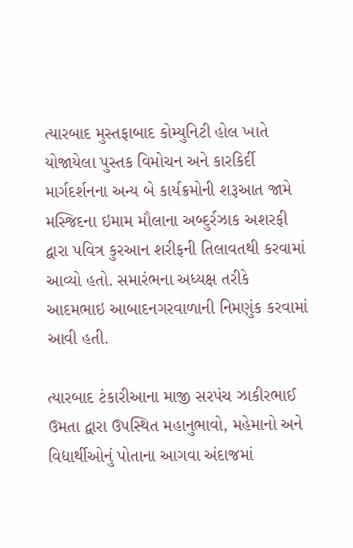ત્યારબાદ મુસ્તફાબાદ કોમ્યુનિટી હોલ ખાતે યોજાયેલા પુસ્તક વિમોચન અને કારકિર્દી માર્ગદર્શનના અન્ય બે કાર્યક્રમોની શરૂઆત જામે મસ્જિદના ઇમામ મૌલાના અબ્દુર્રઝાક અશરફી દ્વારા પવિત્ર કુરઆન શરીફની તિલાવતથી કરવામાં આવ્યો હતો. સમારંભના અધ્યક્ષ તરીકે આદમભાઇ આબાદનગરવાળાની નિમણુંક કરવામાં આવી હતી.

ત્યારબાદ ટંકારીઆના માજી સરપંચ ઝાકીરભાઈ ઉમતા દ્વારા ઉપસ્થિત મહાનુભાવો, મહેમાનો અને વિદ્યાર્થીઓનું પોતાના આગવા અંદાજમાં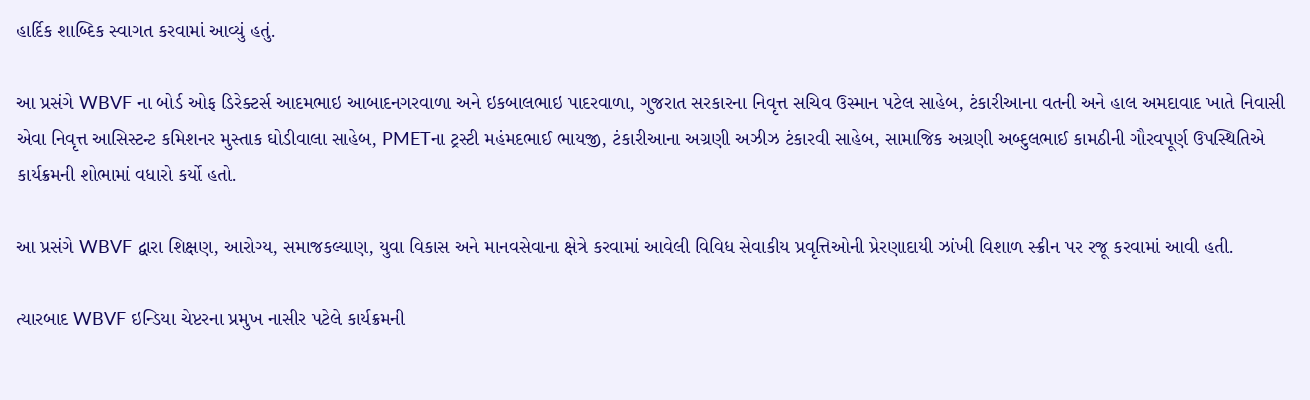હાર્દિક શાબ્દિક સ્વાગત કરવામાં આવ્યું હતું.

આ પ્રસંગે WBVF ના બોર્ડ ઓફ ડિરેક્ટર્સ આદમભાઇ આબાદનગરવાળા અને ઇકબાલભાઇ પાદરવાળા, ગુજરાત સરકારના નિવૃત્ત સચિવ ઉસ્માન પટેલ સાહેબ, ટંકારીઆના વતની અને હાલ અમદાવાદ ખાતે નિવાસી એવા નિવૃત્ત આસિસ્ટન્ટ કમિશનર મુસ્તાક ઘોડીવાલા સાહેબ, PMETના ટ્રસ્ટી મહંમદભાઈ ભાયજી, ટંકારીઆના અગ્રણી અઝીઝ ટંકારવી સાહેબ, સામાજિક અગ્રણી અબ્દુલભાઈ કામઠીની ગૌરવપૂર્ણ ઉપસ્થિતિએ કાર્યક્રમની શોભામાં વધારો કર્યો હતો.

આ પ્રસંગે WBVF દ્વારા શિક્ષણ, આરોગ્ય, સમાજકલ્યાણ, યુવા વિકાસ અને માનવસેવાના ક્ષેત્રે કરવામાં આવેલી વિવિધ સેવાકીય પ્રવૃત્તિઓની પ્રેરણાદાયી ઝાંખી વિશાળ સ્ક્રીન પર રજૂ કરવામાં આવી હતી.

ત્યારબાદ WBVF ઇન્ડિયા ચેપ્ટરના પ્રમુખ નાસીર પટેલે કાર્યક્રમની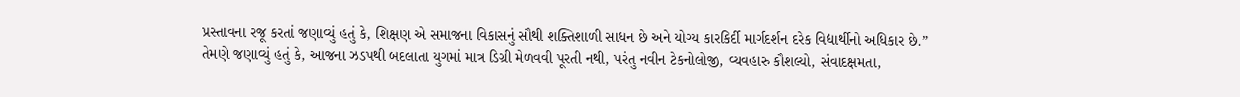પ્રસ્તાવના રજૂ કરતાં જણાવ્યું હતું કે, શિક્ષણ એ સમાજના વિકાસનું સૌથી શક્તિશાળી સાધન છે અને યોગ્ય કારકિર્દી માર્ગદર્શન દરેક વિદ્યાર્થીનો અધિકાર છે.” તેમણે જણાવ્યું હતું કે, આજના ઝડપથી બદલાતા યુગમાં માત્ર ડિગ્રી મેળવવી પૂરતી નથી, પરંતુ નવીન ટેકનોલોજી, વ્યવહારુ કૌશલ્યો, સંવાદક્ષમતા,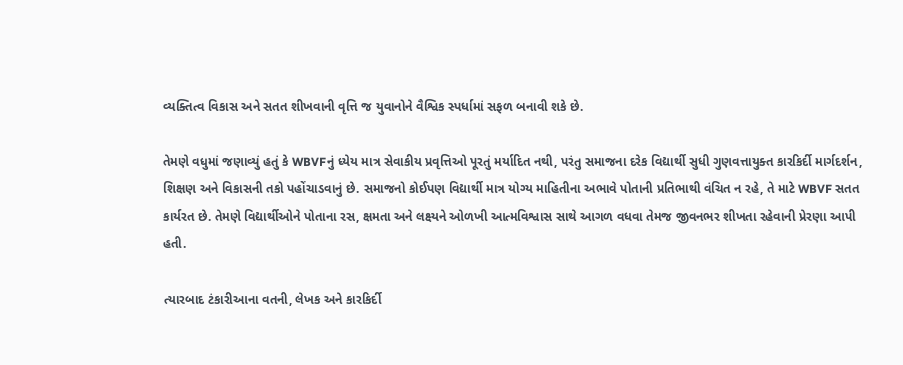વ્યક્તિત્વ વિકાસ અને સતત શીખવાની વૃત્તિ જ યુવાનોને વૈશ્વિક સ્પર્ધામાં સફળ બનાવી શકે છે.

તેમણે વધુમાં જણાવ્યું હતું કે WBVFનું ધ્યેય માત્ર સેવાકીય પ્રવૃત્તિઓ પૂરતું મર્યાદિત નથી, પરંતુ સમાજના દરેક વિદ્યાર્થી સુધી ગુણવત્તાયુક્ત કારકિર્દી માર્ગદર્શન, શિક્ષણ અને વિકાસની તકો પહોંચાડવાનું છે. સમાજનો કોઈપણ વિદ્યાર્થી માત્ર યોગ્ય માહિતીના અભાવે પોતાની પ્રતિભાથી વંચિત ન રહે, તે માટે WBVF સતત કાર્યરત છે. તેમણે વિદ્યાર્થીઓને પોતાના રસ, ક્ષમતા અને લક્ષ્યને ઓળખી આત્મવિશ્વાસ સાથે આગળ વધવા તેમજ જીવનભર શીખતા રહેવાની પ્રેરણા આપી હતી.

ત્યારબાદ ટંકારીઆના વતની, લેખક અને કારકિર્દી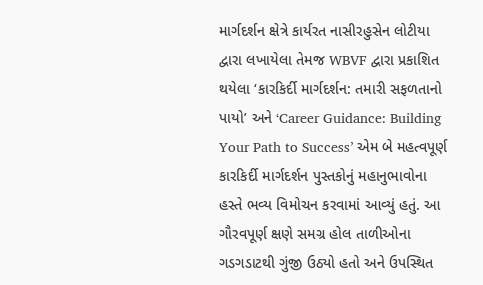માર્ગદર્શન ક્ષેત્રે કાર્યરત નાસીરહુસેન લોટીયા દ્વારા લખાયેલા તેમજ WBVF દ્વારા પ્રકાશિત થયેલા ‘કારકિર્દી માર્ગદર્શન: તમારી સફળતાનો પાયો’ અને ‘Career Guidance: Building Your Path to Success’ એમ બે મહત્વપૂર્ણ કારકિર્દી માર્ગદર્શન પુસ્તકોનું મહાનુભાવોના હસ્તે ભવ્ય વિમોચન કરવામાં આવ્યું હતું. આ ગૌરવપૂર્ણ ક્ષણે સમગ્ર હોલ તાળીઓના ગડગડાટથી ગુંજી ઉઠ્યો હતો અને ઉપસ્થિત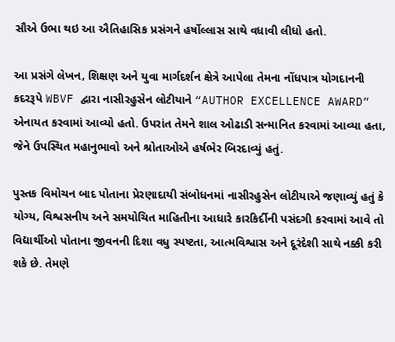સૌએ ઉભા થઇ આ ઐતિહાસિક પ્રસંગને હર્ષોલ્લાસ સાથે વધાવી લીધો હતો.

આ પ્રસંગે લેખન, શિક્ષણ અને યુવા માર્ગદર્શન ક્ષેત્રે આપેલા તેમના નોંધપાત્ર યોગદાનની કદરરૂપે WBVF દ્વારા નાસીરહુસેન લોટીયાને “AUTHOR EXCELLENCE AWARD” એનાયત કરવામાં આવ્યો હતો. ઉપરાંત તેમને શાલ ઓઢાડી સન્માનિત કરવામાં આવ્યા હતા, જેને ઉપસ્થિત મહાનુભાવો અને શ્રોતાઓએ હર્ષભેર બિરદાવ્યું હતું.

પુસ્તક વિમોચન બાદ પોતાના પ્રેરણાદાયી સંબોધનમાં નાસીરહુસેન લોટીયાએ જણાવ્યું હતું કે યોગ્ય, વિશ્વસનીય અને સમયોચિત માહિતીના આધારે કારકિર્દીની પસંદગી કરવામાં આવે તો વિદ્યાર્થીઓ પોતાના જીવનની દિશા વધુ સ્પષ્ટતા, આત્મવિશ્વાસ અને દૂરંદેશી સાથે નક્કી કરી શકે છે. તેમણે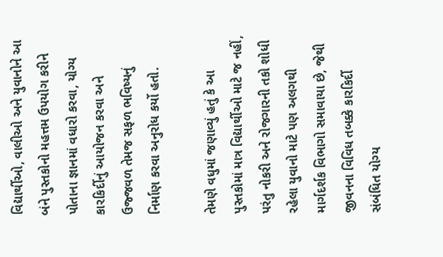વિદ્યાર્થીઓ, વાલીઓ અને યુવાનોને આ બંને પુસ્તકોનો મહત્તમ ઉપયોગ કરીને પોતાના જ્ઞાનમાં વધારો કરવા, યોગ્ય કારકિર્દીનું આયોજન કરવા અને ઉજ્જવળ તેમજ સફળ ભવિષ્યનું નિર્માણ કરવા અનુરોધ કર્યો હતો.

તેમણે વધુમાં જણાવ્યું હતું કે આ પુસ્તકોમાં માત્ર વિદ્યાર્થીઓ માટે જ નહીં, પરંતુ નોકરી અને રોજગારની તકો શોધી રહેલા યુવાનો માટે પણ અલગથી માર્ગદર્શક વિભાગો સમાવાયા છે, જેથી જીવનના વિવિધ તબક્કે કારકિર્દી સંબંધિત યોગ્ય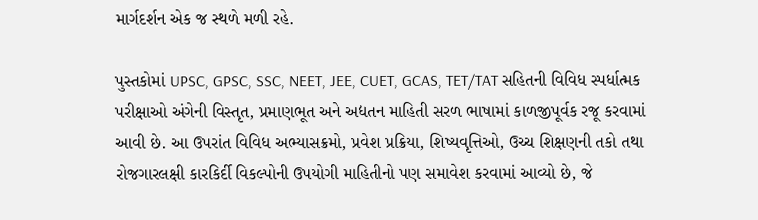માર્ગદર્શન એક જ સ્થળે મળી રહે.

પુસ્તકોમાં UPSC, GPSC, SSC, NEET, JEE, CUET, GCAS, TET/TAT સહિતની વિવિધ સ્પર્ધાત્મક પરીક્ષાઓ અંગેની વિસ્તૃત, પ્રમાણભૂત અને અદ્યતન માહિતી સરળ ભાષામાં કાળજીપૂર્વક રજૂ કરવામાં આવી છે. આ ઉપરાંત વિવિધ અભ્યાસક્રમો, પ્રવેશ પ્રક્રિયા, શિષ્યવૃત્તિઓ, ઉચ્ચ શિક્ષણની તકો તથા રોજગારલક્ષી કારકિર્દી વિકલ્પોની ઉપયોગી માહિતીનો પણ સમાવેશ કરવામાં આવ્યો છે, જે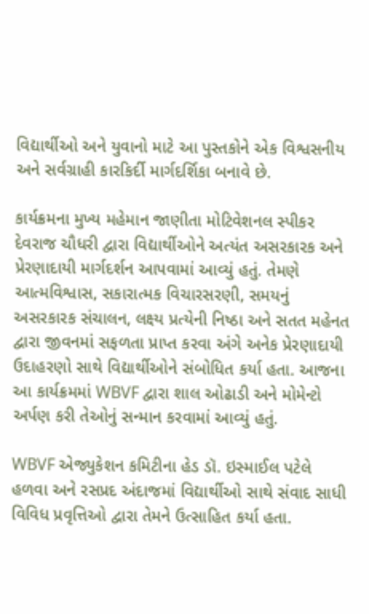વિદ્યાર્થીઓ અને યુવાનો માટે આ પુસ્તકોને એક વિશ્વસનીય અને સર્વગ્રાહી કારકિર્દી માર્ગદર્શિકા બનાવે છે.

કાર્યક્રમના મુખ્ય મહેમાન જાણીતા મોટિવેશનલ સ્પીકર દેવરાજ ચૌધરી દ્વારા વિદ્યાર્થીઓને અત્યંત અસરકારક અને પ્રેરણાદાયી માર્ગદર્શન આપવામાં આવ્યું હતું. તેમણે આત્મવિશ્વાસ, સકારાત્મક વિચારસરણી, સમયનું અસરકારક સંચાલન, લક્ષ્ય પ્રત્યેની નિષ્ઠા અને સતત મહેનત દ્વારા જીવનમાં સફળતા પ્રાપ્ત કરવા અંગે અનેક પ્રેરણાદાયી ઉદાહરણો સાથે વિદ્યાર્થીઓને સંબોધિત કર્યા હતા. આજના આ કાર્યક્રમમાં WBVF દ્વારા શાલ ઓઢાડી અને મોમેન્ટો અર્પણ કરી તેઓનું સન્માન કરવામાં આવ્યું હતું.

WBVF એજ્યુકેશન કમિટીના હેડ ડૉ. ઇસ્માઈલ પટેલે હળવા અને રસપ્રદ અંદાજમાં વિદ્યાર્થીઓ સાથે સંવાદ સાધી વિવિધ પ્રવૃત્તિઓ દ્વારા તેમને ઉત્સાહિત કર્યા હતા.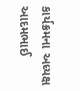કાર્યક્રમના અધ્યક્ષ આદમભાઈ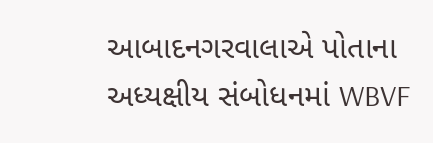આબાદનગરવાલાએ પોતાના અધ્યક્ષીય સંબોધનમાં WBVF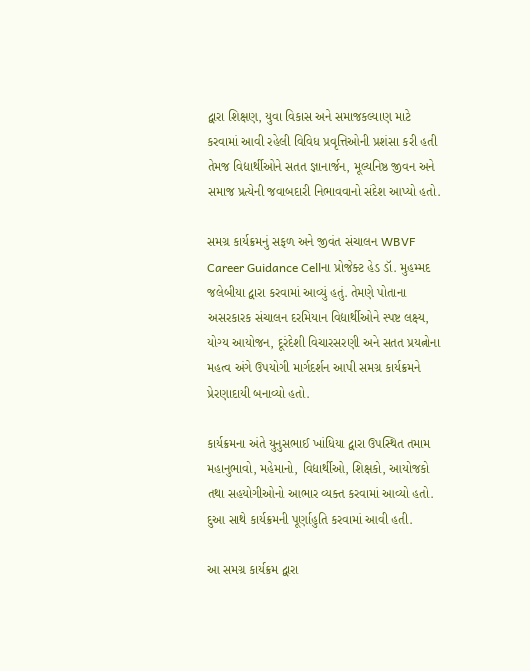દ્વારા શિક્ષણ, યુવા વિકાસ અને સમાજકલ્યાણ માટે કરવામાં આવી રહેલી વિવિધ પ્રવૃત્તિઓની પ્રશંસા કરી હતી તેમજ વિદ્યાર્થીઓને સતત જ્ઞાનાર્જન, મૂલ્યનિષ્ઠ જીવન અને સમાજ પ્રત્યેની જવાબદારી નિભાવવાનો સંદેશ આપ્યો હતો.

સમગ્ર કાર્યક્રમનું સફળ અને જીવંત સંચાલન WBVF Career Guidance Cellના પ્રોજેક્ટ હેડ ડૉ. મુહમ્મદ જલેબીયા દ્વારા કરવામાં આવ્યું હતું. તેમણે પોતાના અસરકારક સંચાલન દરમિયાન વિદ્યાર્થીઓને સ્પષ્ટ લક્ષ્ય, યોગ્ય આયોજન, દૂરંદેશી વિચારસરણી અને સતત પ્રયત્નોના મહત્વ અંગે ઉપયોગી માર્ગદર્શન આપી સમગ્ર કાર્યક્રમને પ્રેરણાદાયી બનાવ્યો હતો.

કાર્યક્રમના અંતે યુનુસભાઈ ખાંધિયા દ્વારા ઉપસ્થિત તમામ મહાનુભાવો, મહેમાનો, વિદ્યાર્થીઓ, શિક્ષકો, આયોજકો તથા સહયોગીઓનો આભાર વ્યક્ત કરવામાં આવ્યો હતો. દુઆ સાથે કાર્યક્રમની પૂર્ણાહુતિ કરવામાં આવી હતી.

આ સમગ્ર કાર્યક્રમ દ્વારા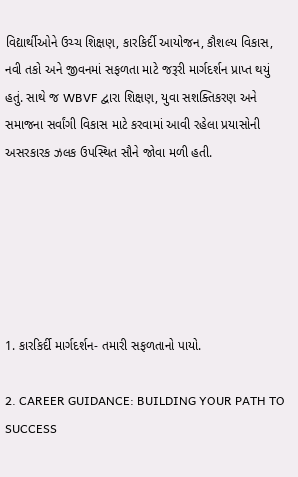વિદ્યાર્થીઓને ઉચ્ચ શિક્ષણ, કારકિર્દી આયોજન, કૌશલ્ય વિકાસ, નવી તકો અને જીવનમાં સફળતા માટે જરૂરી માર્ગદર્શન પ્રાપ્ત થયું હતું. સાથે જ WBVF દ્વારા શિક્ષણ, યુવા સશક્તિકરણ અને સમાજના સર્વાંગી વિકાસ માટે કરવામાં આવી રહેલા પ્રયાસોની અસરકારક ઝલક ઉપસ્થિત સૌને જોવા મળી હતી.






1. કારકિર્દી માર્ગદર્શન- તમારી સફળતાનો પાયો.

2. CAREER GUIDANCE: BUILDING YOUR PATH TO SUCCESS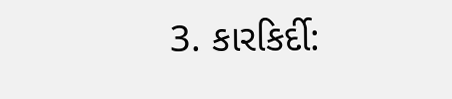3. કારકિર્દી: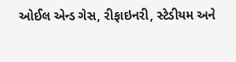ઓઈલ એન્ડ ગેસ, રીફાઇનરી, સ્ટેડીયમ અને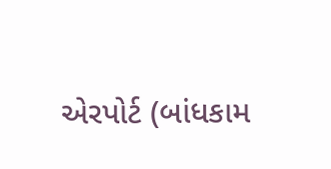એરપોર્ટ (બાંધકામ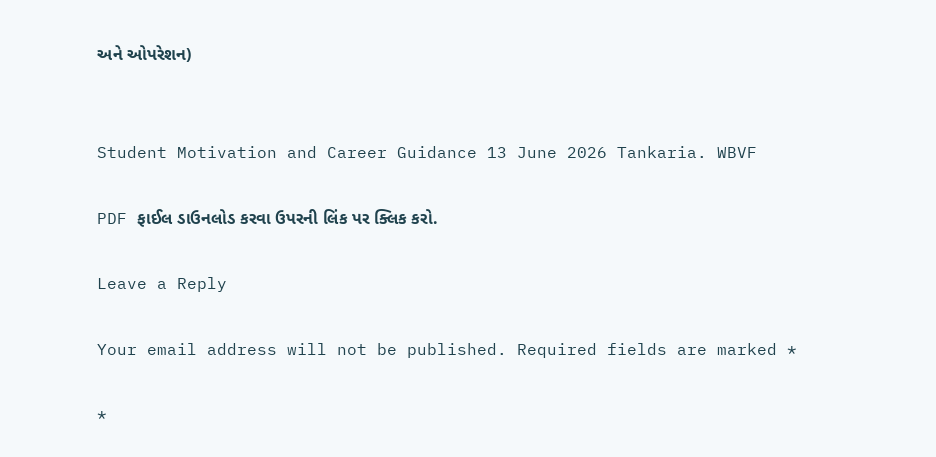અને ઓપરેશન)


Student Motivation and Career Guidance 13 June 2026 Tankaria. WBVF

PDF ફાઈલ ડાઉનલોડ કરવા ઉપરની લિંક પર ક્લિક કરો.

Leave a Reply

Your email address will not be published. Required fields are marked *

*